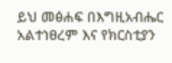ይህ መፅሐፍ በእግዚአብሔር አልተነፀረም እና የክርስቲያን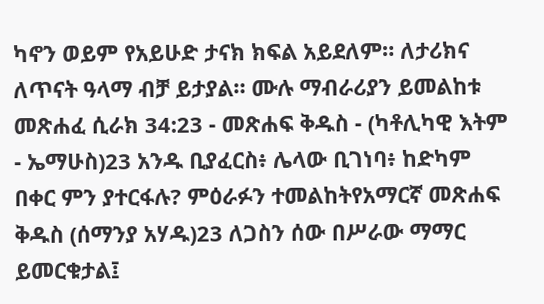ካኖን ወይም የአይሁድ ታናክ ክፍል አይደለም። ለታሪክና ለጥናት ዓላማ ብቻ ይታያል። ሙሉ ማብራሪያን ይመልከቱ መጽሐፈ ሲራክ 34:23 - መጽሐፍ ቅዱስ - (ካቶሊካዊ እትም - ኤማሁስ)23 አንዱ ቢያፈርስ፥ ሌላው ቢገነባ፥ ከድካም በቀር ምን ያተርፋሉ? ምዕራፉን ተመልከትየአማርኛ መጽሐፍ ቅዱስ (ሰማንያ አሃዱ)23 ለጋስን ሰው በሥራው ማማር ይመርቁታል፤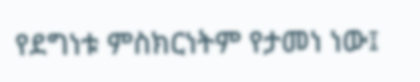የደግነቱ ምስክርነትም የታመነ ነው፤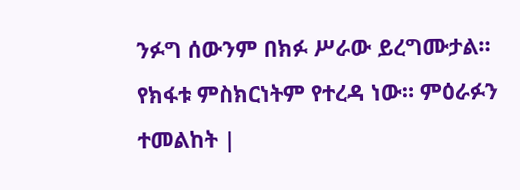ንፉግ ሰውንም በክፉ ሥራው ይረግሙታል። የክፋቱ ምስክርነትም የተረዳ ነው። ምዕራፉን ተመልከት |